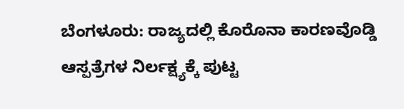ಬೆಂಗಳೂರು: ರಾಜ್ಯದಲ್ಲಿ ಕೊರೊನಾ ಕಾರಣವೊಡ್ಡಿ ಆಸ್ಪತ್ರೆಗಳ ನಿರ್ಲಕ್ಷ್ಯಕ್ಕೆ ಪುಟ್ಟ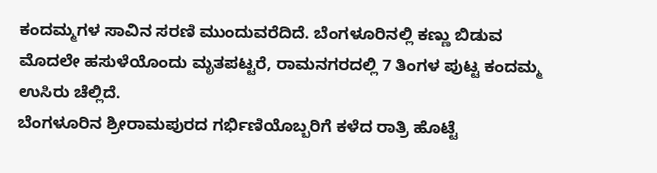ಕಂದಮ್ಮಗಳ ಸಾವಿನ ಸರಣಿ ಮುಂದುವರೆದಿದೆ. ಬೆಂಗಳೂರಿನಲ್ಲಿ ಕಣ್ಣು ಬಿಡುವ ಮೊದಲೇ ಹಸುಳೆಯೊಂದು ಮೃತಪಟ್ಟರೆ, ರಾಮನಗರದಲ್ಲಿ 7 ತಿಂಗಳ ಪುಟ್ಟ ಕಂದಮ್ಮ ಉಸಿರು ಚೆಲ್ಲಿದೆ.
ಬೆಂಗಳೂರಿನ ಶ್ರೀರಾಮಪುರದ ಗರ್ಭಿಣಿಯೊಬ್ಬರಿಗೆ ಕಳೆದ ರಾತ್ರಿ ಹೊಟ್ಟೆ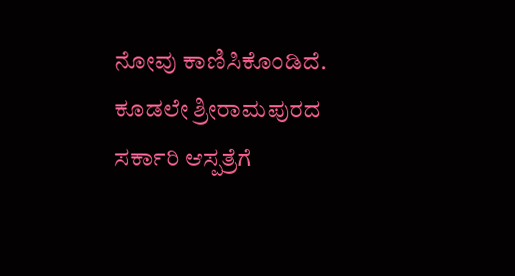ನೋವು ಕಾಣಿಸಿಕೊಂಡಿದೆ. ಕೂಡಲೇ ಶ್ರೀರಾಮಪುರದ ಸರ್ಕಾರಿ ಆಸ್ಪತ್ರೆಗೆ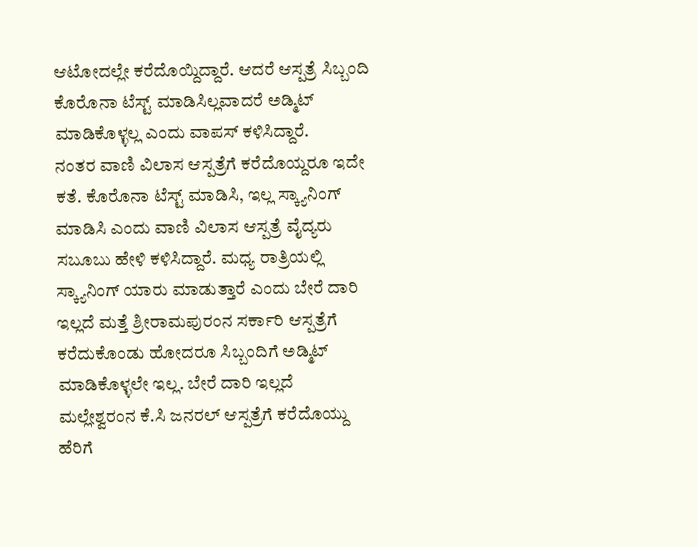ಆಟೋದಲ್ಲೇ ಕರೆದೊಯ್ದಿದ್ದಾರೆ. ಆದರೆ ಆಸ್ಪತ್ರೆ ಸಿಬ್ಬಂದಿ ಕೊರೊನಾ ಟೆಸ್ಟ್ ಮಾಡಿಸಿಲ್ಲವಾದರೆ ಅಡ್ಮಿಟ್ ಮಾಡಿಕೊಳ್ಳಲ್ಲ ಎಂದು ವಾಪಸ್ ಕಳಿಸಿದ್ದಾರೆ.
ನಂತರ ವಾಣಿ ವಿಲಾಸ ಆಸ್ಪತ್ರೆಗೆ ಕರೆದೊಯ್ದರೂ ಇದೇ ಕತೆ. ಕೊರೊನಾ ಟೆಸ್ಟ್ ಮಾಡಿಸಿ, ಇಲ್ಲ ಸ್ಕ್ಯಾನಿಂಗ್ ಮಾಡಿಸಿ ಎಂದು ವಾಣಿ ವಿಲಾಸ ಆಸ್ಪತ್ರೆ ವೈದ್ಯರು ಸಬೂಬು ಹೇಳಿ ಕಳಿಸಿದ್ದಾರೆ. ಮಧ್ಯ ರಾತ್ರಿಯಲ್ಲಿ ಸ್ಕ್ಯಾನಿಂಗ್ ಯಾರು ಮಾಡುತ್ತಾರೆ ಎಂದು ಬೇರೆ ದಾರಿ ಇಲ್ಲದೆ ಮತ್ತೆ ಶ್ರೀರಾಮಪುರಂನ ಸರ್ಕಾರಿ ಆಸ್ಪತ್ರೆಗೆ ಕರೆದುಕೊಂಡು ಹೋದರೂ ಸಿಬ್ಬಂದಿಗೆ ಅಡ್ಮಿಟ್ ಮಾಡಿಕೊಳ್ಳಲೇ ಇಲ್ಲ. ಬೇರೆ ದಾರಿ ಇಲ್ಲದೆ ಮಲ್ಲೇಶ್ವರಂನ ಕೆ.ಸಿ ಜನರಲ್ ಆಸ್ಪತ್ರೆಗೆ ಕರೆದೊಯ್ದು ಹೆರಿಗೆ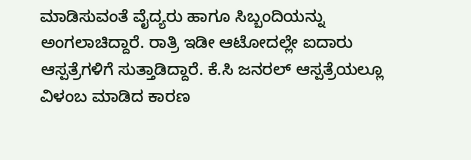ಮಾಡಿಸುವಂತೆ ವೈದ್ಯರು ಹಾಗೂ ಸಿಬ್ಬಂದಿಯನ್ನು ಅಂಗಲಾಚಿದ್ದಾರೆ. ರಾತ್ರಿ ಇಡೀ ಆಟೋದಲ್ಲೇ ಐದಾರು ಆಸ್ಪತ್ರೆಗಳಿಗೆ ಸುತ್ತಾಡಿದ್ದಾರೆ. ಕೆ.ಸಿ ಜನರಲ್ ಆಸ್ಪತ್ರೆಯಲ್ಲೂ ವಿಳಂಬ ಮಾಡಿದ ಕಾರಣ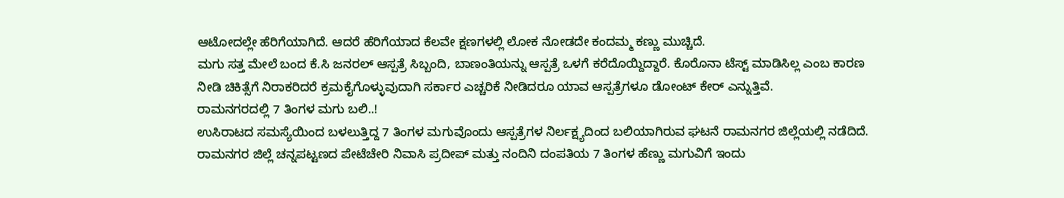ಆಟೋದಲ್ಲೇ ಹೆರಿಗೆಯಾಗಿದೆ. ಆದರೆ ಹೆರಿಗೆಯಾದ ಕೆಲವೇ ಕ್ಷಣಗಳಲ್ಲಿ ಲೋಕ ನೋಡದೇ ಕಂದಮ್ಮ ಕಣ್ಣು ಮುಚ್ಚಿದೆ.
ಮಗು ಸತ್ತ ಮೇಲೆ ಬಂದ ಕೆ.ಸಿ ಜನರಲ್ ಆಸ್ಪತ್ರೆ ಸಿಬ್ಬಂದಿ, ಬಾಣಂತಿಯನ್ನು ಆಸ್ಪತ್ರೆ ಒಳಗೆ ಕರೆದೊಯ್ದಿದ್ದಾರೆ. ಕೊರೊನಾ ಟೆಸ್ಟ್ ಮಾಡಿಸಿಲ್ಲ ಎಂಬ ಕಾರಣ ನೀಡಿ ಚಿಕಿತ್ಸೆಗೆ ನಿರಾಕರಿದರೆ ಕ್ರಮಕೈಗೊಳ್ಳುವುದಾಗಿ ಸರ್ಕಾರ ಎಚ್ಚರಿಕೆ ನೀಡಿದರೂ ಯಾವ ಆಸ್ಪತ್ರೆಗಳೂ ಡೋಂಟ್ ಕೇರ್ ಎನ್ನುತ್ತಿವೆ.
ರಾಮನಗರದಲ್ಲಿ 7 ತಿಂಗಳ ಮಗು ಬಲಿ..!
ಉಸಿರಾಟದ ಸಮಸ್ಯೆಯಿಂದ ಬಳಲುತ್ತಿದ್ದ 7 ತಿಂಗಳ ಮಗುವೊಂದು ಆಸ್ಪತ್ರೆಗಳ ನಿರ್ಲಕ್ಷ್ಯದಿಂದ ಬಲಿಯಾಗಿರುವ ಘಟನೆ ರಾಮನಗರ ಜಿಲ್ಲೆಯಲ್ಲಿ ನಡೆದಿದೆ.
ರಾಮನಗರ ಜಿಲ್ಲೆ ಚನ್ನಪಟ್ಟಣದ ಪೇಟೆಚೇರಿ ನಿವಾಸಿ ಪ್ರದೀಪ್ ಮತ್ತು ನಂದಿನಿ ದಂಪತಿಯ 7 ತಿಂಗಳ ಹೆಣ್ಣು ಮಗುವಿಗೆ ಇಂದು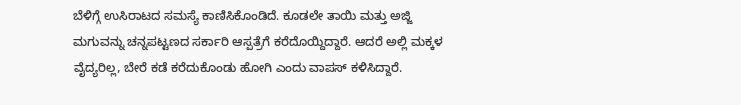ಬೆಳಿಗ್ಗೆ ಉಸಿರಾಟದ ಸಮಸ್ಯೆ ಕಾಣಿಸಿಕೊಂಡಿದೆ. ಕೂಡಲೇ ತಾಯಿ ಮತ್ತು ಅಜ್ಜಿ ಮಗುವನ್ನು ಚನ್ನಪಟ್ಟಣದ ಸರ್ಕಾರಿ ಆಸ್ಪತ್ರೆಗೆ ಕರೆದೊಯ್ದಿದ್ದಾರೆ. ಆದರೆ ಅಲ್ಲಿ ಮಕ್ಕಳ ವೈದ್ಯರಿಲ್ಲ, ಬೇರೆ ಕಡೆ ಕರೆದುಕೊಂಡು ಹೋಗಿ ಎಂದು ವಾಪಸ್ ಕಳಿಸಿದ್ದಾರೆ.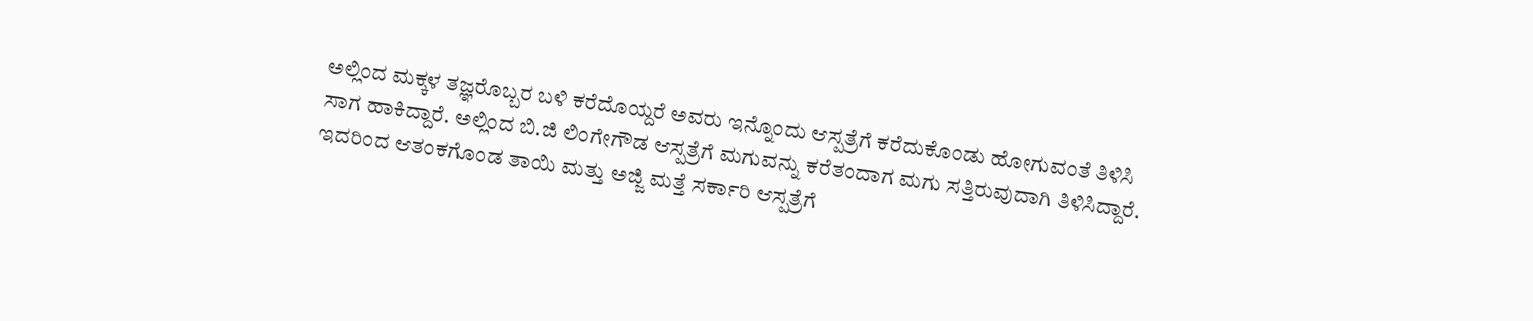ಅಲ್ಲಿಂದ ಮಕ್ಕಳ ತಜ್ಞರೊಬ್ಬರ ಬಳಿ ಕರೆದೊಯ್ದರೆ ಅವರು ಇನ್ನೊಂದು ಆಸ್ಪತ್ರೆಗೆ ಕರೆದುಕೊಂಡು ಹೋಗುವಂತೆ ತಿಳಿಸಿ ಸಾಗ ಹಾಕಿದ್ದಾರೆ. ಅಲ್ಲಿಂದ ಬಿ.ಜಿ ಲಿಂಗೇಗೌಡ ಆಸ್ಪತ್ರೆಗೆ ಮಗುವನ್ನು ಕರೆತಂದಾಗ ಮಗು ಸತ್ತಿರುವುದಾಗಿ ತಿಳಿಸಿದ್ದಾರೆ. ಇದರಿಂದ ಆತಂಕಗೊಂಡ ತಾಯಿ ಮತ್ತು ಅಜ್ಜಿ ಮತ್ತೆ ಸರ್ಕಾರಿ ಆಸ್ಪತ್ರೆಗೆ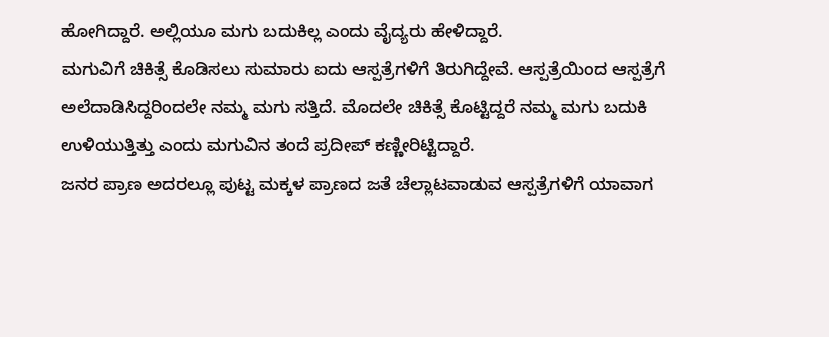ಹೋಗಿದ್ದಾರೆ. ಅಲ್ಲಿಯೂ ಮಗು ಬದುಕಿಲ್ಲ ಎಂದು ವೈದ್ಯರು ಹೇಳಿದ್ದಾರೆ.
ಮಗುವಿಗೆ ಚಿಕಿತ್ಸೆ ಕೊಡಿಸಲು ಸುಮಾರು ಐದು ಆಸ್ಪತ್ರೆಗಳಿಗೆ ತಿರುಗಿದ್ದೇವೆ. ಆಸ್ಪತ್ರೆಯಿಂದ ಆಸ್ಪತ್ರೆಗೆ ಅಲೆದಾಡಿಸಿದ್ದರಿಂದಲೇ ನಮ್ಮ ಮಗು ಸತ್ತಿದೆ. ಮೊದಲೇ ಚಿಕಿತ್ಸೆ ಕೊಟ್ಟಿದ್ದರೆ ನಮ್ಮ ಮಗು ಬದುಕಿ ಉಳಿಯುತ್ತಿತ್ತು ಎಂದು ಮಗುವಿನ ತಂದೆ ಪ್ರದೀಪ್ ಕಣ್ಣೀರಿಟ್ಟಿದ್ದಾರೆ.
ಜನರ ಪ್ರಾಣ ಅದರಲ್ಲೂ ಪುಟ್ಟ ಮಕ್ಕಳ ಪ್ರಾಣದ ಜತೆ ಚೆಲ್ಲಾಟವಾಡುವ ಆಸ್ಪತ್ರೆಗಳಿಗೆ ಯಾವಾಗ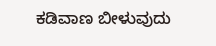ಕಡಿವಾಣ ಬೀಳುವುದು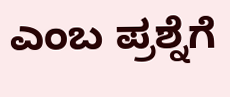ಎಂಬ ಪ್ರಶ್ನೆಗೆ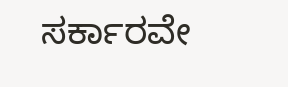ಸರ್ಕಾರವೇ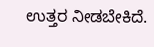ಉತ್ತರ ನೀಡಬೇಕಿದೆ.